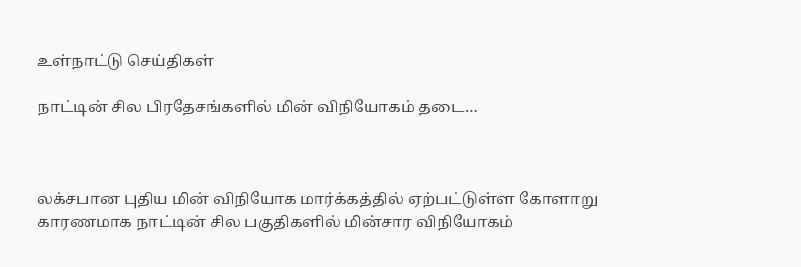உள்நாட்டு செய்திகள்

நாட்டின் சில பிரதேசங்களில் மின் விநியோகம் தடை…



லக்சபான புதிய மின் விநியோக மார்க்கத்தில் ஏற்பட்டுள்ள கோளாறு காரணமாக நாட்டின் சில பகுதிகளில் மின்சார விநியோகம்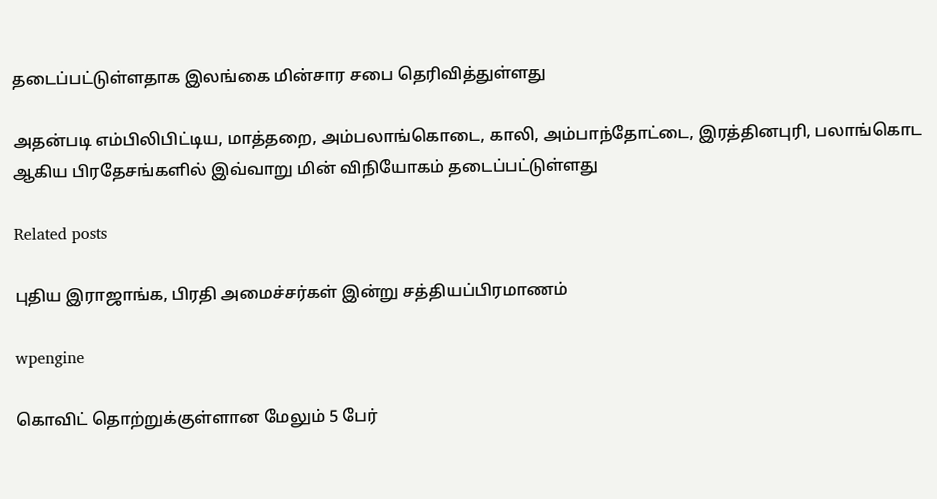தடைப்பட்டுள்ளதாக இலங்கை மின்சார சபை தெரிவித்துள்ளது

அதன்படி எம்பிலிபிட்டிய, மாத்தறை, அம்பலாங்கொடை, காலி, அம்பாந்தோட்டை, இரத்தினபுரி, பலாங்கொட ஆகிய பிரதேசங்களில் இவ்வாறு மின் விநியோகம் தடைப்பட்டுள்ளது

Related posts

புதிய இராஜாங்க, பிரதி அமைச்சர்கள் இன்று சத்தியப்பிரமாணம்

wpengine

கொவிட் தொற்றுக்குள்ளான மேலும் 5 பேர்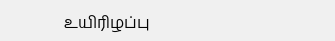உயிரிழப்பு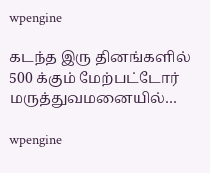wpengine

கடந்த இரு தினங்களில் 500 க்கும் மேற்பட்டோர் மருத்துவமனையில்…

wpengine